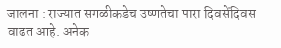जालना : राज्यात सगळीकडेच उष्णतेचा पारा दिवसेंदिवस वाढत आहे. अनेक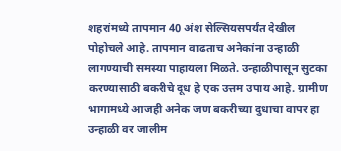शहरांमध्ये तापमान 40 अंश सेल्सियसपर्यंत देखील पोहोचले आहे. तापमान वाढताच अनेकांना उन्हाळी लागण्याची समस्या पाहायला मिळते. उन्हाळीपासून सुटका करण्यासाठी बकरीचे दूध हे एक उत्तम उपाय आहे. ग्रामीण भागामध्ये आजही अनेक जण बकरीच्या दुधाचा वापर हा उन्हाळी वर जालीम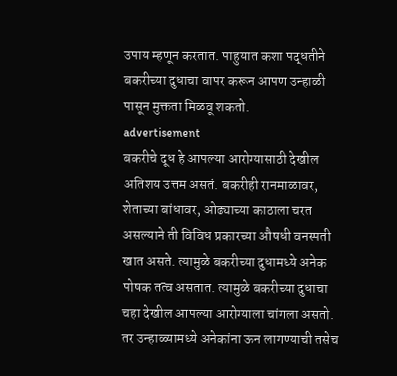उपाय म्हणून करतात. पाहुयात कशा पद्धतीने बकरीच्या दुधाचा वापर करून आपण उन्हाळी पासून मुक्तता मिळवू शकतो.
advertisement
बकरीचे दूध हे आपल्या आरोग्यासाठी देखील अतिशय उत्तम असतं. बकरीही रानमाळावर, शेताच्या बांधावर, ओढ्याच्या काठाला चरत असल्याने ती विविध प्रकारच्या औषधी वनस्पती खात असते. त्यामुळे बकरीच्या दुधामध्ये अनेक पोषक तत्व असतात. त्यामुळे बकरीच्या दुधाचा चहा देखील आपल्या आरोग्याला चांगला असतो. तर उन्हाळ्यामध्ये अनेकांना ऊन लागण्याची तसेच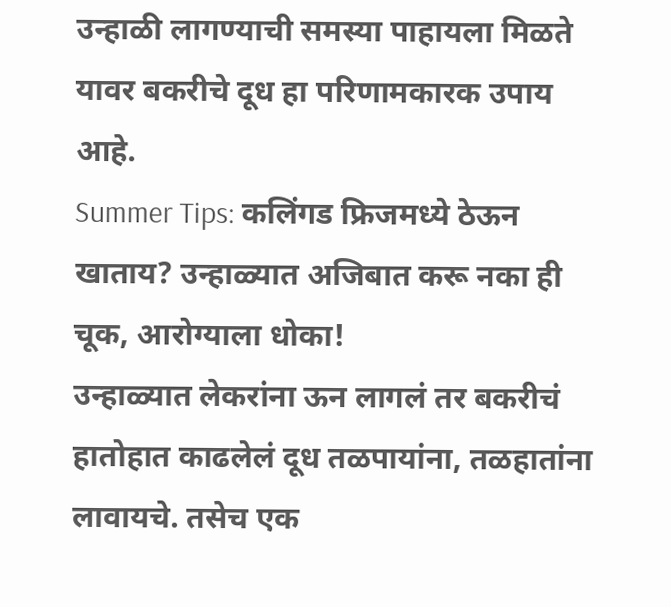उन्हाळी लागण्याची समस्या पाहायला मिळते यावर बकरीचे दूध हा परिणामकारक उपाय आहे.
Summer Tips: कलिंगड फ्रिजमध्ये ठेऊन खाताय? उन्हाळ्यात अजिबात करू नका ही चूक, आरोग्याला धोका!
उन्हाळ्यात लेकरांना ऊन लागलं तर बकरीचं हातोहात काढलेलं दूध तळपायांना, तळहातांना लावायचे. तसेच एक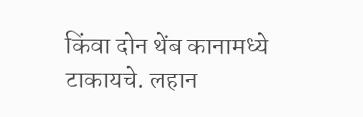किंवा दोन थेंब कानामध्ये टाकायचे. लहान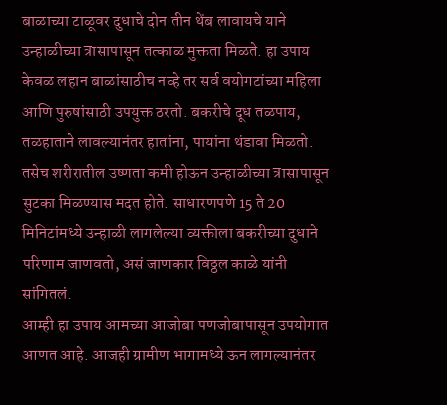बाळाच्या टाळूवर दुधाचे दोन तीन थेंब लावायचे याने उन्हाळीच्या त्रासापासून तत्काळ मुक्तता मिळते. हा उपाय केवळ लहान बाळांसाठीच नव्हे तर सर्व वयोगटांच्या महिला आणि पुरुषांसाठी उपयुक्त ठरतो. बकरीचे दूध तळपाय, तळहाताने लावल्यानंतर हातांना, पायांना थंडावा मिळतो. तसेच शरीरातील उष्णता कमी होऊन उन्हाळीच्या त्रासापासून सुटका मिळण्यास मदत होते. साधारणपणे 15 ते 20 मिनिटांमध्ये उन्हाळी लागलेल्या व्यक्तीला बकरीच्या दुधाने परिणाम जाणवतो, असं जाणकार विठ्ठल काळे यांनी सांगितलं.
आम्ही हा उपाय आमच्या आजोबा पणजोबापासून उपयोगात आणत आहे. आजही ग्रामीण भागामध्ये ऊन लागल्यानंतर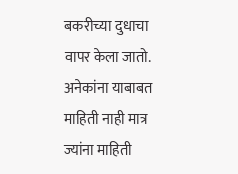बकरीच्या दुधाचा वापर केला जातो. अनेकांना याबाबत माहिती नाही मात्र ज्यांना माहिती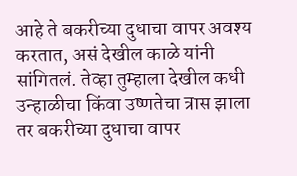आहे ते बकरीच्या दुधाचा वापर अवश्य करतात, असं देखील काळे यांनी सांगितलं. तेव्हा तुम्हाला देखील कधी उन्हाळीचा किंवा उष्णतेचा त्रास झाला तर बकरीच्या दुधाचा वापर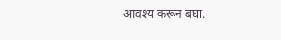आवश्य करून बघा.